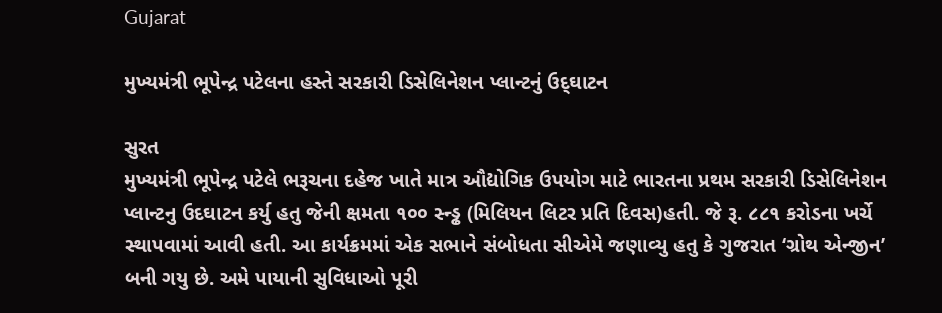Gujarat

મુખ્યમંત્રી ભૂપેન્દ્ર પટેલના હસ્તે સરકારી ડિસેલિનેશન પ્લાન્ટનું ઉદ્‌ઘાટન

સુરત
મુખ્યમંત્રી ભૂપેન્દ્ર પટેલે ભરૂચના દહેજ ખાતે માત્ર ઔદ્યોગિક ઉપયોગ માટે ભારતના પ્રથમ સરકારી ડિસેલિનેશન પ્લાન્ટનુ ઉદઘાટન કર્યુ હતુ જેની ક્ષમતા ૧૦૦ સ્ન્ડ્ઢ (મિલિયન લિટર પ્રતિ દિવસ)હતી. જે રૂ. ૮૮૧ કરોડના ખર્ચે સ્થાપવામાં આવી હતી. આ કાર્યક્રમમાં એક સભાને સંબોધતા સીએમે જણાવ્યુ હતુ કે ગુજરાત ‘ગ્રોથ એન્જીન’ બની ગયુ છે. અમે પાયાની સુવિધાઓ પૂરી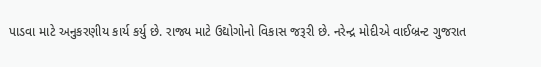પાડવા માટે અનુકરણીય કાર્ય કર્યુ છે. રાજ્ય માટે ઉદ્યોગોનો વિકાસ જરૂરી છે. નરેન્દ્ર મોદીએ વાઈબ્રન્ટ ગુજરાત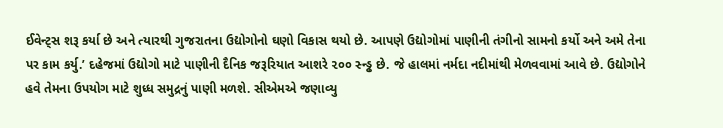ઈવેન્ટ્‌સ શરૂ કર્યા છે અને ત્યારથી ગુજરાતના ઉદ્યોગોનો ઘણો વિકાસ થયો છે. આપણે ઉદ્યોગોમાં પાણીની તંગીનો સામનો કર્યો અને અમે તેના પર કામ કર્યુ.’ દહેજમાં ઉદ્યોગો માટે પાણીની દૈનિક જરૂરિયાત આશરે ૨૦૦ સ્ન્ડ્ઢ છે. જે હાલમાં નર્મદા નદીમાંથી મેળવવામાં આવે છે. ઉદ્યોગોને હવે તેમના ઉપયોગ માટે શુધ્ધ સમુદ્રનું પાણી મળશે. સીએમએ જણાવ્યુ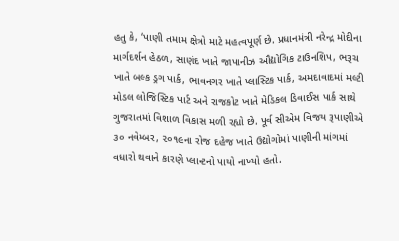હતુ કે, ‘પાણી તમામ ક્ષેત્રો માટે મહત્વપૂર્ણ છે. પ્રધાનમંત્રી નરેન્દ્ર મોદીના માર્ગદર્શન હેઠળ, સાણંદ ખાતે જાપાનીઝ ઔદ્યોગિક ટાઉનશિપ, ભરૂચ ખાતે બલ્ક ડ્રગ પાર્ક, ભાવનગર ખાતે પ્લાસ્ટિક પાર્ક, અમદાવાદમાં મલ્ટી મોડલ લોજિસ્ટિક પાર્ટ અને રાજકોટ ખાતે મેડિકલ ડિવાઈસ પાર્ક સાથે ગુજરાતમાં વિશાળ વિકાસ મળી રહ્યો છે. પૂર્વ સીએમ વિજય રૂપાણીએ ૩૦ નવેમ્બર, ૨૦૧૯ના રોજ દહેજ ખાતે ઉદ્યોગોમાં પાણીની માંગમાં વધારો થવાને કારણે પ્લાન્ટનો પાયો નાખ્યો હતો.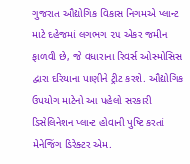ગુજરાત ઔદ્યોગિક વિકાસ નિગમએ પ્લાન્ટ માટે દહેજમાં લગભગ ૨૫ એકર જમીન ફાળવી છે, જે વધારાના રિવર્સ ઓસ્મોસિસ દ્વારા દરિયાના પાણીને ટ્રીટ કરશે. ઔદ્યોગિક ઉપયોગ માટેનો આ પહેલો સરકારી ડિસેલિનેશન પ્લાન્ટ હોવાની પુષ્ટિ કરતાં મેનેજિંગ ડિરેક્ટર એમ.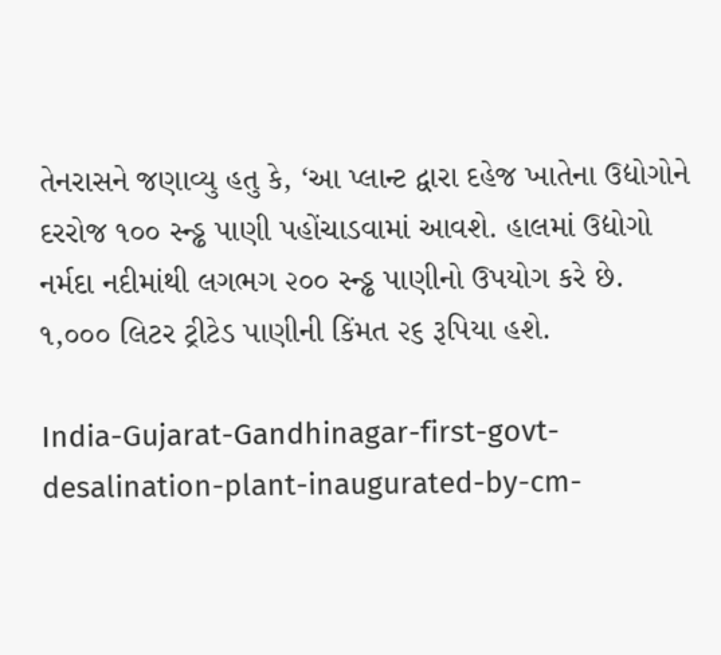તેનરાસને જણાવ્યુ હતુ કે, ‘આ પ્લાન્ટ દ્વારા દહેજ ખાતેના ઉદ્યોગોને દરરોજ ૧૦૦ સ્ન્ડ્ઢ પાણી પહોંચાડવામાં આવશે. હાલમાં ઉદ્યોગો નર્મદા નદીમાંથી લગભગ ૨૦૦ સ્ન્ડ્ઢ પાણીનો ઉપયોગ કરે છે. ૧,૦૦૦ લિટર ટ્રીટેડ પાણીની કિંમત ૨૬ રૂપિયા હશે.

India-Gujarat-Gandhinagar-first-govt-desalination-plant-inaugurated-by-cm-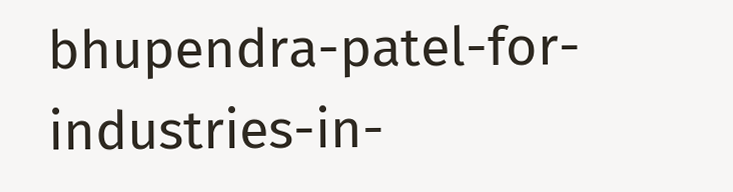bhupendra-patel-for-industries-in-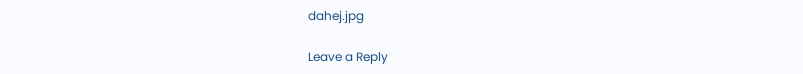dahej.jpg

Leave a Reply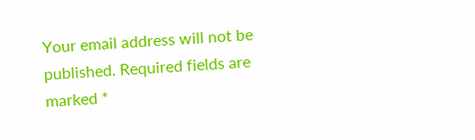Your email address will not be published. Required fields are marked *